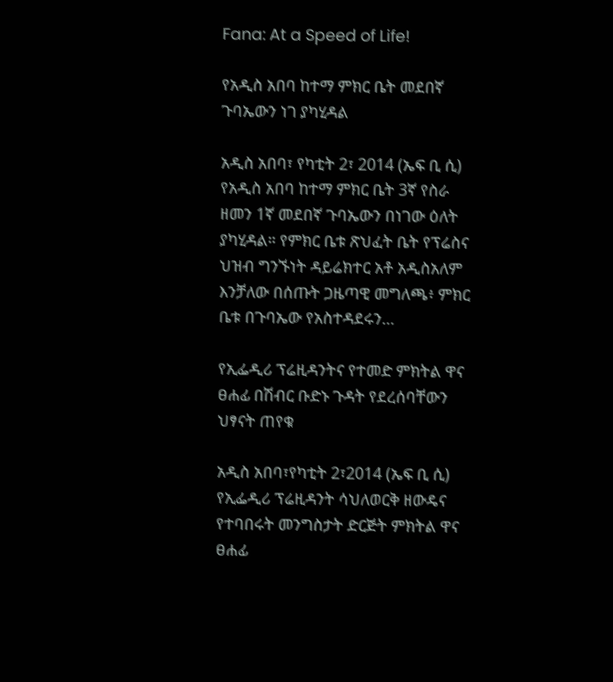Fana: At a Speed of Life!

የአዲስ አበባ ከተማ ምክር ቤት መደበኛ ጉባኤውን ነገ ያካሂዳል

አዲስ አበባ፣ የካቲት 2፣ 2014 (ኤፍ ቢ ሲ) የአዲስ አበባ ከተማ ምክር ቤት 3ኛ የስራ ዘመን 1ኛ መደበኛ ጉባኤውን በነገው ዕለት ያካሂዳል። የምክር ቤቱ ጽህፈት ቤት የፕሬስና ህዝብ ግንኙነት ዳይሬክተር አቶ አዲስአለም እንቻለው በሰጡት ጋዜጣዊ መግለጫ፥ ምክር ቤቱ በጉባኤው የአስተዳደሩን…

የኢፌዲሪ ፕሬዚዳንትና የተመድ ምክትል ዋና ፀሐፊ በሽብር ቡድኑ ጉዳት የደረሰባቸውን ህፃናት ጠየቁ

አዲስ አበባ፣የካቲት 2፣2014 (ኤፍ ቢ ሲ) የኢፌዲሪ ፕሬዚዳንት ሳህለወርቅ ዘውዴና የተባበሩት መንግስታት ድርጅት ምክትል ዋና ፀሐፊ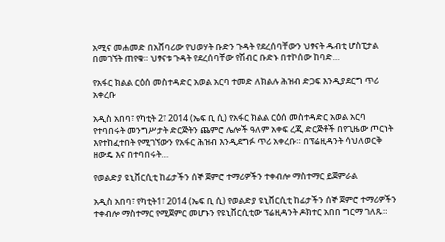አሚና መሐመድ በአሸባሪው የህወሃት ቡድን ጉዳት የደረሰባቸውን ህፃናት ዱብቲ ሆስፒታል በመገኘት ጠየቁ። ህፃናቱ ጉዳት የደረሰባቸው የሽብር ቡድኑ በተኮሰው ከባድ…

የአፋር ክልል ርዕሰ መስተዳድር አወል አርባ ተመድ ለክልሉ ሕዝብ ድጋፍ እንዲያደርግ ጥሪ አቀረቡ

አዲስ አበባ፣ የካቲት 2፣ 2014 (ኤፍ ቢ ሲ) የአፋር ክልል ርዕሰ መስተዳድር አወል አርባ የተባበሩት መንግሥታት ድርጅትን ጨምሮ ሌሎች ዓለም አቀፍ ረጂ ድርጅቶች በየጊዜው ጦርነት እየተከፈተበት የሚገኘውን የአፋር ሕዝብ እንዲደግፉ ጥሪ አቀረቡ። በፕሬዚዳንት ሳህለወርቅ ዘውዴ እና በተባበሩት…

የወልድያ ዩኒቨርሲቲ ከፊታችን ሰኞ ጀምሮ ተማሪዎችን ተቀብሎ ማስተማር ይጀምራል

አዲስ አበባ፣ የካቲት1፣ 2014 (ኤፍ ቢ ሲ) የወልድያ ዩኒቨርሲቲ ከፊታችን ሰኞ ጀምሮ ተማሪዎችን ተቀብሎ ማስተማር የሚጀምር መሆኑን የዩኒቨርሲቲው ፕሬዚዳንት ዶክተር አበበ ግርማ ገለጹ።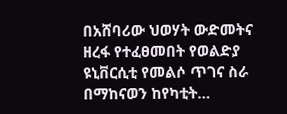በአሸባሪው ህወሃት ውድመትና ዘረፋ የተፈፀመበት የወልድያ ዩኒቨርሲቲ የመልሶ ጥገና ስራ በማከናወን ከየካቲት…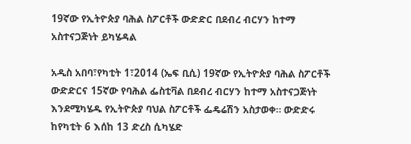19ኛው የኢትዮጵያ ባሕል ስፖርቶች ውድድር በደብረ ብርሃን ከተማ አስተናጋጅነት ይካሄዳል

አዲስ አበባ፣የካቲት 1፣2014 (ኤፍ ቢሲ) 19ኛው የኢትዮጵያ ባሕል ስፖርቶች ውድድርና 15ኛው የባሕል ፌስቲቫል በደብረ ብርሃን ከተማ አስተናጋጅነት እንደሚካሄዱ የኢትዮጵያ ባህል ስፖርቶች ፌዴሬሽን አስታወቀ። ውድድሩ ከየካቲት 6 እሰከ 13 ድረስ ሲካሄድ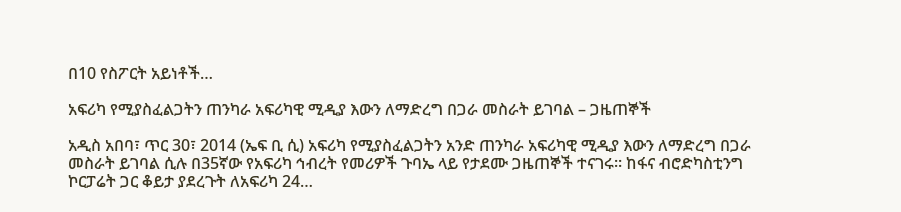በ10 የስፖርት አይነቶች…

አፍሪካ የሚያስፈልጋትን ጠንካራ አፍሪካዊ ሚዲያ እውን ለማድረግ በጋራ መስራት ይገባል – ጋዜጠኞች

አዲስ አበባ፣ ጥር 30፣ 2014 (ኤፍ ቢ ሲ) አፍሪካ የሚያስፈልጋትን አንድ ጠንካራ አፍሪካዊ ሚዲያ እውን ለማድረግ በጋራ መስራት ይገባል ሲሉ በ35ኛው የአፍሪካ ኅብረት የመሪዎች ጉባኤ ላይ የታደሙ ጋዜጠኞች ተናገሩ። ከፋና ብሮድካስቲንግ ኮርፓሬት ጋር ቆይታ ያደረጉት ለአፍሪካ 24…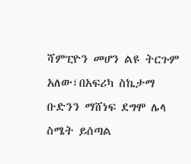ሻምፒዮን መሆን ልዩ ትርጉም አለው፣በአፍሪካ ስኬታማ ቡድንን ማሸነፍ ደግሞ ሌላ ስሜት ይሰጣል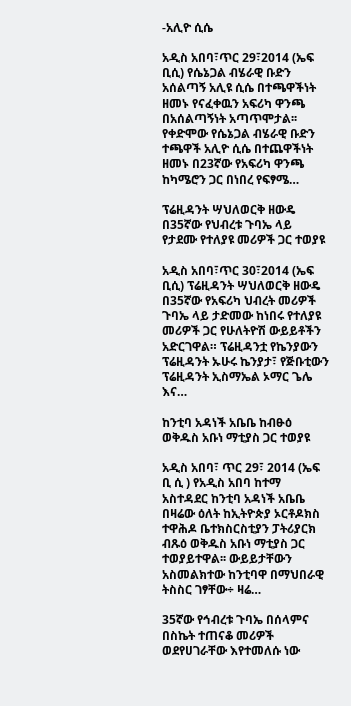-አሊዮ ሲሴ

አዲስ አበባ፣ጥር 29፣2014 (ኤፍ ቢሲ) የሴኔጋል ብሄራዊ ቡድን አሰልጣኝ አሊዩ ሲሴ በተጫዋችነት ዘመኑ የናፈቀዉን አፍሪካ ዋንጫ በአሰልጣኝነት አጣጥሞታል፡፡ የቀድሞው የሴኔጋል ብሄራዊ ቡድን ተጫዋች አሊዮ ሲሴ በተጨዋችነት ዘመኑ በ23ኛው የአፍሪካ ዋንጫ ከካሜሮን ጋር በነበረ የፍፃሜ…

ፕሬዚዳንት ሣህለወርቅ ዘውዴ በ35ኛው የህብረቱ ጉባኤ ላይ የታደሙ የተለያዩ መሪዎች ጋር ተወያዩ

አዲስ አበባ፣ጥር 30፣2014 (ኤፍ ቢሲ) ፕሬዚዳንት ሣህለወርቅ ዘውዴ በ35ኛው የአፍሪካ ህብረት መሪዎች ጉባኤ ላይ ታድመው ከነበሩ የተለያዩ መሪዎች ጋር የሁለትዮሽ ውይይቶችን አድርገዋል። ፕሬዚዳንቷ የኬንያውን ፕሬዚዳንት ኡሁሩ ኬንያታ፣ የጅቡቲውን ፕሬዚዳንት ኢስማኤል ኦማር ጌሌ እና…

ከንቲባ አዳነች አቤቤ ከብፁዕ ወቅዱስ አቡነ ማቲያስ ጋር ተወያዩ

አዲስ አበባ፣ ጥር 29፣ 2014 (ኤፍ ቢ ሲ ) የአዲስ አበባ ከተማ አስተዳደር ከንቲባ አዳነች አቤቤ በዛሬው ዕለት ከኢትዮጵያ ኦርቶዶክስ ተዋሕዶ ቤተክስርስቲያን ፓትሪያርክ ብጹዕ ወቅዱስ አቡነ ማቲያስ ጋር ተወያይተዋል፡፡ ውይይታቸውን አስመልክተው ከንቲባዋ በማህበራዊ ትስስር ገፃቸው÷ ዛሬ…

35ኛው የኅብረቱ ጉባኤ በሰላምና በስኬት ተጠናቆ መሪዎች ወደየሀገራቸው እየተመለሱ ነው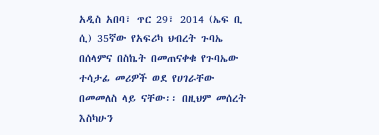አዲስ አበባ፣ ጥር 29፣ 2014 (ኤፍ ቢ ሲ) 35ኛው የአፍሪካ ህብረት ጉባኤ በሰላምና በስኬት በመጠናቀቁ የጉባኤው ተሳታፊ መሪዎች ወደ የሀገራቸው በመመለስ ላይ ናቸው፡፡ በዚህም መሰረት እስካሁን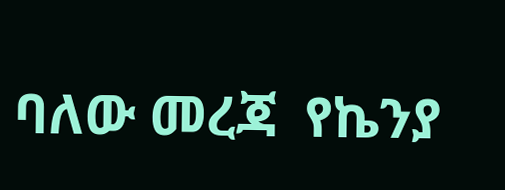ባለው መረጃ  የኬንያ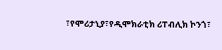፣የሞሪታኒያ፣የዲሞክራቲክ ሪፐብሊክ ኮንጎ፣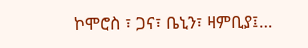ኮሞሮስ ፣ ጋና፣ ቤኒን፣ ዛምቢያ፤…